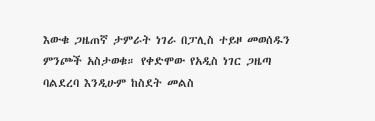እውቁ ጋዜጠኛ ታምራት ነገራ በፓሊስ ተይዞ መወሰዱን ምንጮች አስታወቁ። የቀድሞው የአዲስ ነገር ጋዜጣ ባልደረባ እንዲሁም ከስደት መልስ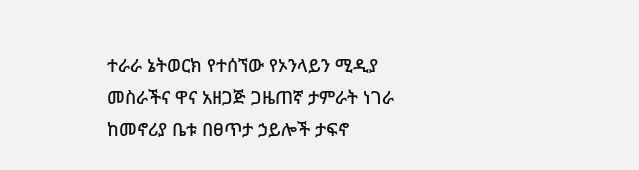ተራራ ኔትወርክ የተሰኘው የኦንላይን ሚዲያ መስራችና ዋና አዘጋጅ ጋዜጠኛ ታምራት ነገራ ከመኖሪያ ቤቱ በፀጥታ ኃይሎች ታፍኖ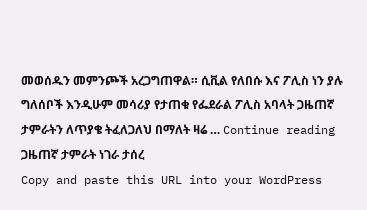መወሰዱን መምንጮች አረጋግጠዋል። ሲቪል የለበሱ እና ፖሊስ ነን ያሉ ግለሰቦች እንዲሁም መሳሪያ የታጠቁ የፌደራል ፖሊስ አባላት ጋዜጠኛ ታምራትን ለጥያቄ ትፈለጋለህ በማለት ዛሬ … Continue reading ጋዜጠኛ ታምራት ነገራ ታሰረ
Copy and paste this URL into your WordPress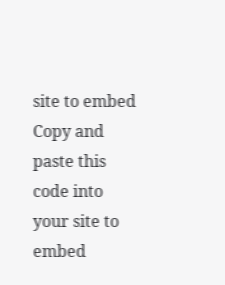site to embed
Copy and paste this code into your site to embed